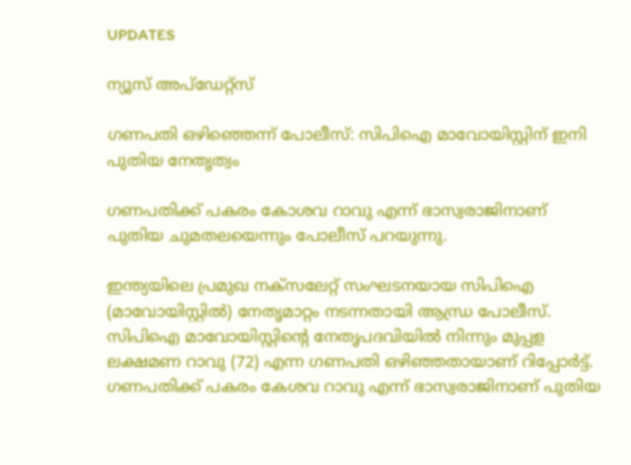UPDATES

ന്യൂസ് അപ്ഡേറ്റ്സ്

ഗണപതി ഒഴിഞ്ഞെന്ന് പോലീസ്: സിപിഐ മാവോയിസ്റ്റിന് ഇനി പുതിയ നേതൃത്വം

ഗണപതിക്ക് പകരം കോശവ റാവു എന്ന് ഭാസ്വരാജിനാണ് പുതിയ ചുമതലയെന്നും പോലീസ് പറയുന്നു.

ഇന്ത്യയിലെ പ്രമുഖ നക്‌സലേറ്റ് സംഘടനയായ സിപിഐ (മാവോയിസ്റ്റില്‍) നേതൃമാറ്റം നടന്നതായി ആന്ധ്ര പോലീസ്. സിപിഐ മാവോയിസ്റ്റിന്റെ നേതൃപദവിയില്‍ നിന്നും മുപ്പള ലക്ഷമണ റാവു (72) എന്ന ഗണപതി ഒഴിഞ്ഞതായാണ് റിപ്പോര്‍ട്ട്. ഗണപതിക്ക് പകരം കേശവ റാവു എന്ന് ഭാസ്വരാജിനാണ് പുതിയ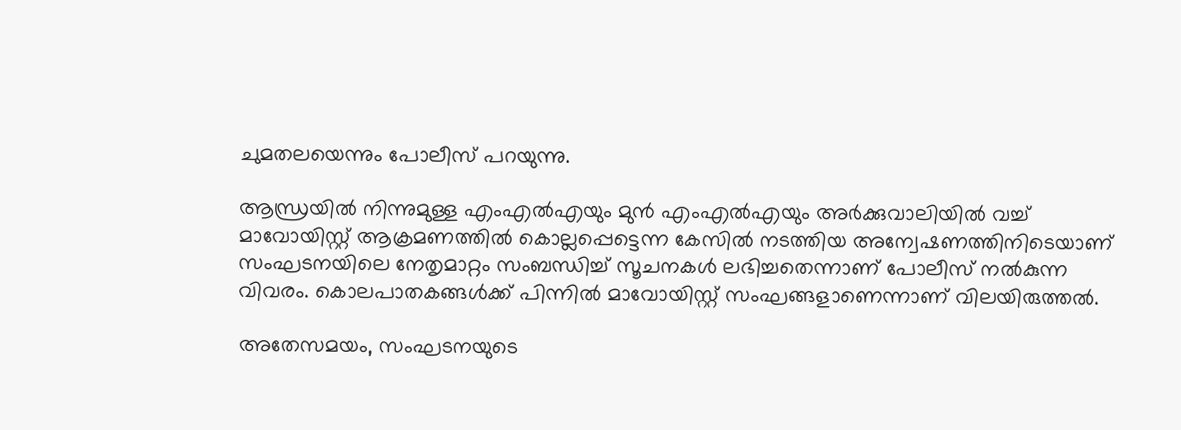ചുമതലയെന്നും പോലീസ് പറയുന്നു.

ആന്ധ്രയില്‍ നിന്നുമുള്ള എംഎല്‍എയും മുന്‍ എംഎല്‍എയും അര്‍ക്കുവാലിയില്‍ വച്ച് മാവോയിസ്റ്റ് ആക്രമണത്തില്‍ കൊല്ലപ്പെട്ടെന്ന കേസില്‍ നടത്തിയ അന്വേഷണത്തിനിടെയാണ് സംഘടനയിലെ നേതൃമാറ്റം സംബന്ധിച്ച് സൂചനകള്‍ ലഭിച്ചതെന്നാണ് പോലീസ് നല്‍കുന്ന വിവരം. കൊലപാതകങ്ങള്‍ക്ക് പിന്നില്‍ മാവോയിസ്റ്റ് സംഘങ്ങളാണെന്നാണ് വിലയിരുത്തല്‍.

അതേസമയം, സംഘടനയുടെ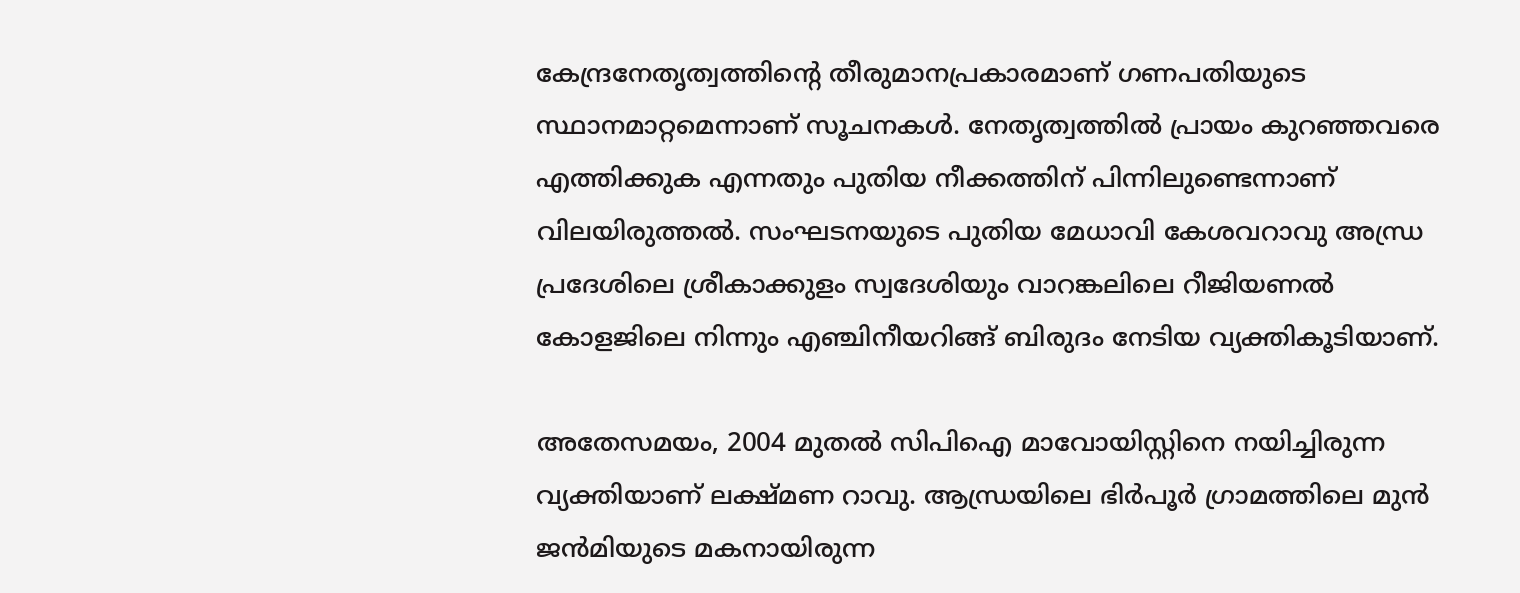കേന്ദ്രനേതൃത്വത്തിന്റെ തീരുമാനപ്രകാരമാണ് ഗണപതിയുടെ സ്ഥാനമാറ്റമെന്നാണ് സൂചനകള്‍. നേതൃത്വത്തില്‍ പ്രായം കുറഞ്ഞവരെ എത്തിക്കുക എന്നതും പുതിയ നീക്കത്തിന് പിന്നിലുണ്ടെന്നാണ് വിലയിരുത്തല്‍. സംഘടനയുടെ പുതിയ മേധാവി കേശവറാവു അന്ധ്ര പ്രദേശിലെ ശ്രീകാക്കുളം സ്വദേശിയും വാറങ്കലിലെ റീജിയണല്‍ കോളജിലെ നിന്നും എഞ്ചിനീയറിങ്ങ് ബിരുദം നേടിയ വ്യക്തികൂടിയാണ്.

അതേസമയം, 2004 മുതല്‍ സിപിഐ മാവോയിസ്റ്റിനെ നയിച്ചിരുന്ന വ്യക്തിയാണ് ലക്ഷ്മണ റാവു. ആന്ധ്രയിലെ ഭിര്‍പൂര്‍ ഗ്രാമത്തിലെ മുന്‍ ജന്‍മിയുടെ മകനായിരുന്ന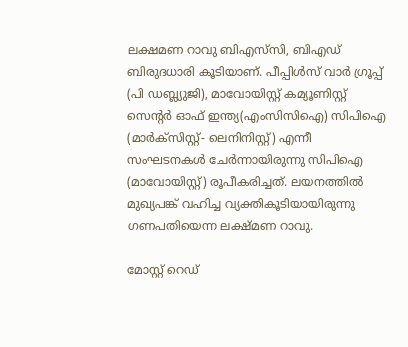ലക്ഷമണ റാവു ബിഎസ്‌സി, ബിഎഡ് ബിരുദധാരി കൂടിയാണ്. പീപ്പിള്‍സ് വാര്‍ ഗ്രൂപ്പ് (പി ഡബ്ല്യുജി), മാവോയിസ്റ്റ് കമ്യൂണിസ്റ്റ് സെന്റര്‍ ഓഫ് ഇന്ത്യ(എംസിസിഐ) സിപിഐ (മാര്‍ക്‌സിസ്റ്റ്- ലെനിനിസ്റ്റ്) എന്നീ സംഘടനകള്‍ ചേര്‍ന്നായിരുന്നു സിപിഐ (മാവോയിസ്റ്റ്) രൂപീകരിച്ചത്. ലയനത്തില്‍ മുഖ്യപങ്ക് വഹിച്ച വ്യക്തികൂടിയായിരുന്നു ഗണപതിയെന്ന ലക്ഷ്മണ റാവു.

മോസ്റ്റ് റെഡ്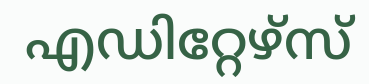എഡിറ്റേഴ്സ്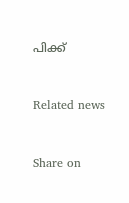പിക്ക്


Related news


Share on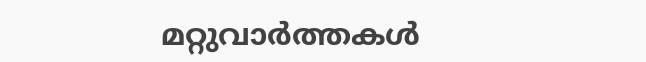മറ്റുവാര്‍ത്തകള്‍